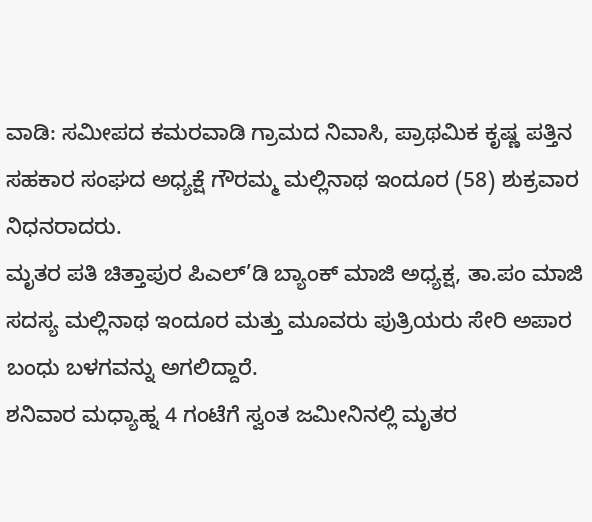ವಾಡಿ: ಸಮೀಪದ ಕಮರವಾಡಿ ಗ್ರಾಮದ ನಿವಾಸಿ, ಪ್ರಾಥಮಿಕ ಕೃಷ್ಣ ಪತ್ತಿನ ಸಹಕಾರ ಸಂಘದ ಅಧ್ಯಕ್ಷೆ ಗೌರಮ್ಮ ಮಲ್ಲಿನಾಥ ಇಂದೂರ (58) ಶುಕ್ರವಾರ ನಿಧನರಾದರು.
ಮೃತರ ಪತಿ ಚಿತ್ತಾಪುರ ಪಿಎಲ್’ಡಿ ಬ್ಯಾಂಕ್ ಮಾಜಿ ಅಧ್ಯಕ್ಷ, ತಾ.ಪಂ ಮಾಜಿ ಸದಸ್ಯ ಮಲ್ಲಿನಾಥ ಇಂದೂರ ಮತ್ತು ಮೂವರು ಪುತ್ರಿಯರು ಸೇರಿ ಅಪಾರ ಬಂಧು ಬಳಗವನ್ನು ಅಗಲಿದ್ದಾರೆ.
ಶನಿವಾರ ಮಧ್ಯಾಹ್ನ 4 ಗಂಟೆಗೆ ಸ್ವಂತ ಜಮೀನಿನಲ್ಲಿ ಮೃತರ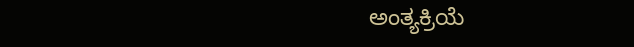ಅಂತ್ಯಕ್ರಿಯೆ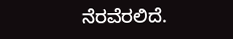ನೆರವೆರಲಿದೆ.